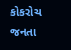કોકરોચ જનતા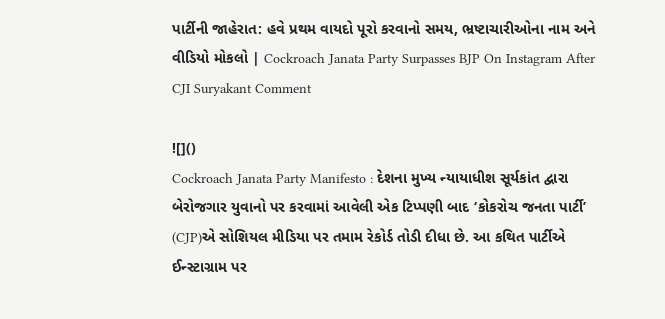પાર્ટીની જાહેરાત: હવે પ્રથમ વાયદો પૂરો કરવાનો સમય, ભ્રષ્ટાચારીઓના નામ અને વીડિયો મોકલો | Cockroach Janata Party Surpasses BJP On Instagram After CJI Suryakant Comment

![]()
Cockroach Janata Party Manifesto : દેશના મુખ્ય ન્યાયાધીશ સૂર્યકાંત દ્વારા બેરોજગાર યુવાનો પર કરવામાં આવેલી એક ટિપ્પણી બાદ ‘કોકરોચ જનતા પાર્ટી’ (CJP)એ સોશિયલ મીડિયા પર તમામ રેકોર્ડ તોડી દીધા છે. આ કથિત પાર્ટીએ ઈન્સ્ટાગ્રામ પર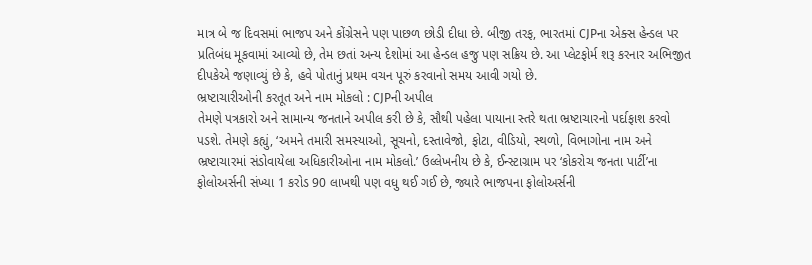માત્ર બે જ દિવસમાં ભાજપ અને કોંગ્રેસને પણ પાછળ છોડી દીધા છે. બીજી તરફ, ભારતમાં CJPના એક્સ હેન્ડલ પર પ્રતિબંધ મૂકવામાં આવ્યો છે, તેમ છતાં અન્ય દેશોમાં આ હેન્ડલ હજુ પણ સક્રિય છે. આ પ્લેટફોર્મ શરૂ કરનાર અભિજીત દીપકેએ જણાવ્યું છે કે, હવે પોતાનું પ્રથમ વચન પૂરું કરવાનો સમય આવી ગયો છે.
ભ્રષ્ટાચારીઓની કરતૂત અને નામ મોકલો : CJPની અપીલ
તેમણે પત્રકારો અને સામાન્ય જનતાને અપીલ કરી છે કે, સૌથી પહેલા પાયાના સ્તરે થતા ભ્રષ્ટાચારનો પર્દાફાશ કરવો પડશે. તેમણે કહ્યું, ‘અમને તમારી સમસ્યાઓ, સૂચનો, દસ્તાવેજો, ફોટા, વીડિયો, સ્થળો, વિભાગોના નામ અને ભ્રષ્ટાચારમાં સંડોવાયેલા અધિકારીઓના નામ મોકલો.’ ઉલ્લેખનીય છે કે, ઈન્સ્ટાગ્રામ પર ‘કોકરોચ જનતા પાર્ટી’ના ફોલોઅર્સની સંખ્યા 1 કરોડ 90 લાખથી પણ વધુ થઈ ગઈ છે, જ્યારે ભાજપના ફોલોઅર્સની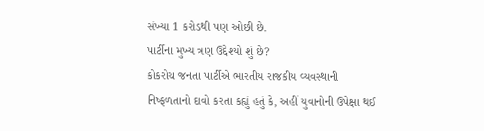સંખ્યા 1 કરોડથી પણ ઓછી છે.
પાર્ટીના મુખ્ય ત્રણ ઉદ્દેશ્યો શું છે?
કોકરોચ જનતા પાર્ટીએ ભારતીય રાજકીય વ્યવસ્થાની નિષ્ફળતાનો દાવો કરતા કહ્યું હતું કે, અહીં યુવાનોની ઉપેક્ષા થઈ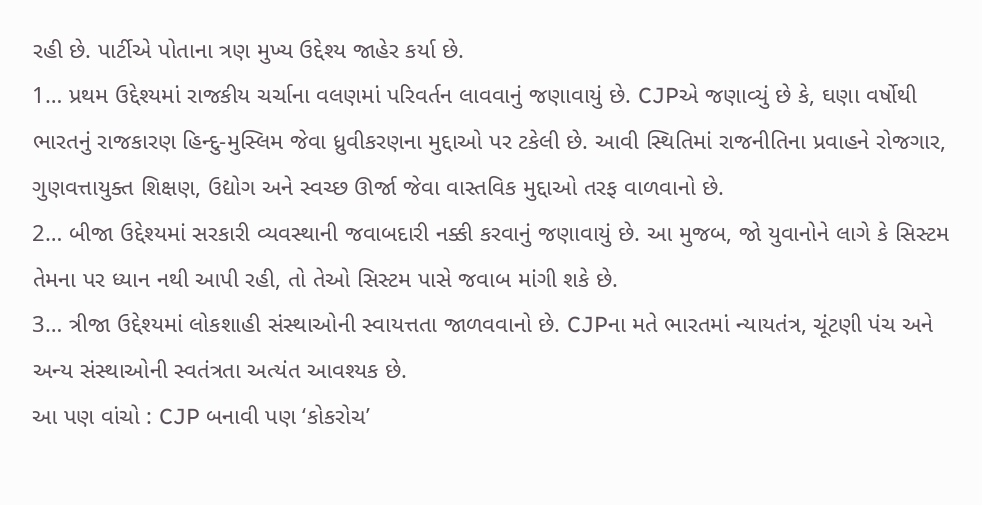રહી છે. પાર્ટીએ પોતાના ત્રણ મુખ્ય ઉદ્દેશ્ય જાહેર કર્યા છે.
1… પ્રથમ ઉદ્દેશ્યમાં રાજકીય ચર્ચાના વલણમાં પરિવર્તન લાવવાનું જણાવાયું છે. CJPએ જણાવ્યું છે કે, ઘણા વર્ષોથી ભારતનું રાજકારણ હિન્દુ-મુસ્લિમ જેવા ધ્રુવીકરણના મુદ્દાઓ પર ટકેલી છે. આવી સ્થિતિમાં રાજનીતિના પ્રવાહને રોજગાર, ગુણવત્તાયુક્ત શિક્ષણ, ઉદ્યોગ અને સ્વચ્છ ઊર્જા જેવા વાસ્તવિક મુદ્દાઓ તરફ વાળવાનો છે.
2… બીજા ઉદ્દેશ્યમાં સરકારી વ્યવસ્થાની જવાબદારી નક્કી કરવાનું જણાવાયું છે. આ મુજબ, જો યુવાનોને લાગે કે સિસ્ટમ તેમના પર ધ્યાન નથી આપી રહી, તો તેઓ સિસ્ટમ પાસે જવાબ માંગી શકે છે.
3… ત્રીજા ઉદ્દેશ્યમાં લોકશાહી સંસ્થાઓની સ્વાયત્તતા જાળવવાનો છે. CJPના મતે ભારતમાં ન્યાયતંત્ર, ચૂંટણી પંચ અને અન્ય સંસ્થાઓની સ્વતંત્રતા અત્યંત આવશ્યક છે.
આ પણ વાંચો : CJP બનાવી પણ ‘કોકરોચ’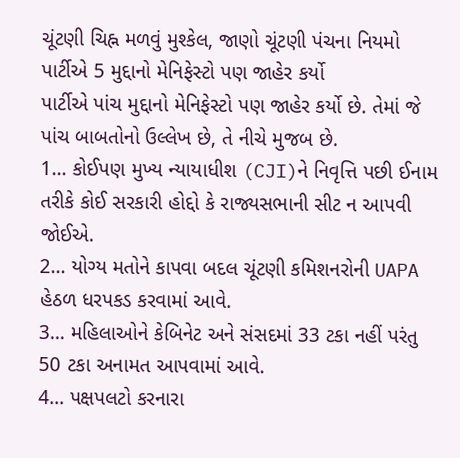ચૂંટણી ચિહ્ન મળવું મુશ્કેલ, જાણો ચૂંટણી પંચના નિયમો
પાર્ટીએ 5 મુદ્દાનો મેનિફેસ્ટો પણ જાહેર કર્યો
પાર્ટીએ પાંચ મુદ્દાનો મેનિફેસ્ટો પણ જાહેર કર્યો છે. તેમાં જે પાંચ બાબતોનો ઉલ્લેખ છે, તે નીચે મુજબ છે.
1… કોઈપણ મુખ્ય ન્યાયાધીશ (CJI)ને નિવૃત્તિ પછી ઈનામ તરીકે કોઈ સરકારી હોદ્દો કે રાજ્યસભાની સીટ ન આપવી જોઈએ.
2… યોગ્ય મતોને કાપવા બદલ ચૂંટણી કમિશનરોની UAPA હેઠળ ધરપકડ કરવામાં આવે.
3… મહિલાઓને કેબિનેટ અને સંસદમાં 33 ટકા નહીં પરંતુ 50 ટકા અનામત આપવામાં આવે.
4… પક્ષપલટો કરનારા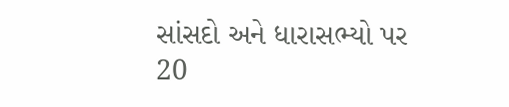સાંસદો અને ધારાસભ્યો પર 20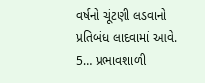વર્ષનો ચૂંટણી લડવાનો પ્રતિબંધ લાદવામાં આવે.
5… પ્રભાવશાળી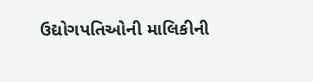ઉદ્યોગપતિઓની માલિકીની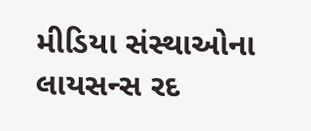મીડિયા સંસ્થાઓના લાયસન્સ રદ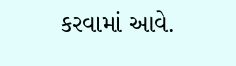કરવામાં આવે.